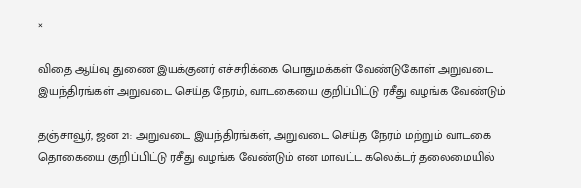×

விதை ஆய்வு துணை இயக்குனர் எச்சரிக்கை பொதுமக்கள் வேண்டுகோள் அறுவடை இயந்திரங்கள் அறுவடை செய்த நேரம், வாடகையை குறிப்பிட்டு ரசீது வழங்க வேண்டும்

தஞ்சாவூர், ஜன 21: அறுவடை இயந்திரங்கள், அறுவடை செய்த நேரம் மற்றும் வாடகை தொகையை குறிப்பிட்டு ரசீது வழங்க வேண்டும் என மாவட்ட கலெக்டர் தலைமையில்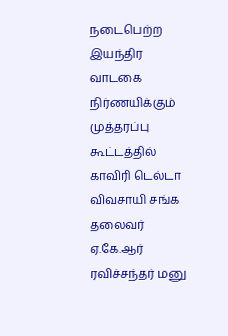நடைபெற்ற இயந்திர வாடகை நிர்ணயிக்கும் முத்தரப்பு கூட்டத்தில் காவிரி டெல்டா விவசாயி சங்க தலைவர் ஏ.கே.ஆர் ரவிச்சந்தர் மனு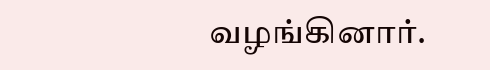வழங்கினார்.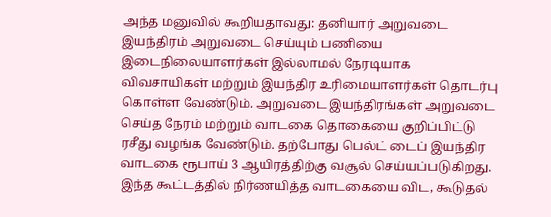அந்த மனுவில் கூறியதாவது: தனியார் அறுவடை இயந்திரம் அறுவடை செய்யும் பணியை இடைநிலையாளர்கள் இல்லாமல் நேரடியாக விவசாயிகள் மற்றும் இயந்திர உரிமையாளர்கள் தொடர்பு கொள்ள வேண்டும். அறுவடை இயந்திரங்கள் அறுவடை செய்த நேரம் மற்றும் வாடகை தொகையை குறிப்பிட்டு ரசீது வழங்க வேண்டும். தற்போது பெல்ட் டைப் இயந்திர வாடகை ரூபாய் 3 ஆயிரத்திற்கு வசூல் செய்யப்படுகிறது. இந்த கூட்டத்தில் நிர்ணயித்த வாடகையை விட, கூடுதல்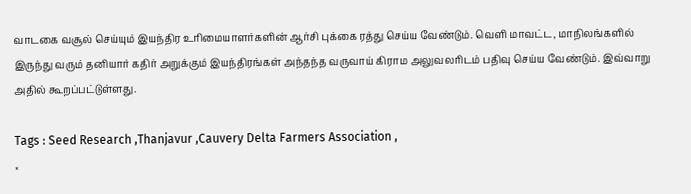வாடகை வசூல் செய்யும் இயந்திர உரிமையாளர்களின் ஆர்சி புக்கை ரத்து செய்ய வேண்டும். வெளி மாவட்ட, மாநிலங்களில் இருந்து வரும் தனியார் கதிர் அறுக்கும் இயந்திரங்கள் அந்தந்த வருவாய் கிராம அலுவலரிடம் பதிவு செய்ய வேண்டும். இவ்வாறு அதில் கூறப்பட்டுள்ளது.

Tags : Seed Research ,Thanjavur ,Cauvery Delta Farmers Association ,
×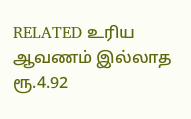RELATED உரிய ஆவணம் இல்லாத ரூ.4.92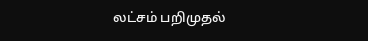லட்சம் பறிமுதல்